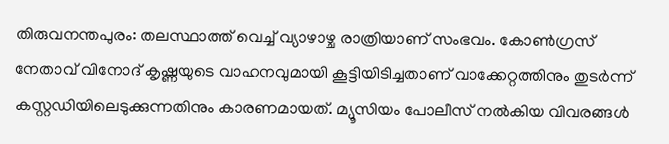തിരുവനന്തപുരം: തലസ്ഥാത്ത് വെച്ച് വ്യാഴാഴ്ച രാത്രിയാണ് സംഭവം. കോൺഗ്രസ് നേതാവ് വിനോദ് കൃഷ്ണയുടെ വാഹനവുമായി കൂട്ടിയിടിച്ചതാണ് വാക്കേറ്റത്തിനും തുടർന്ന് കസ്റ്റഡിയിലെടുക്കുന്നതിനും കാരണമായത്. മ്യൂസിയം പോലീസ് നൽകിയ വിവരങ്ങൾ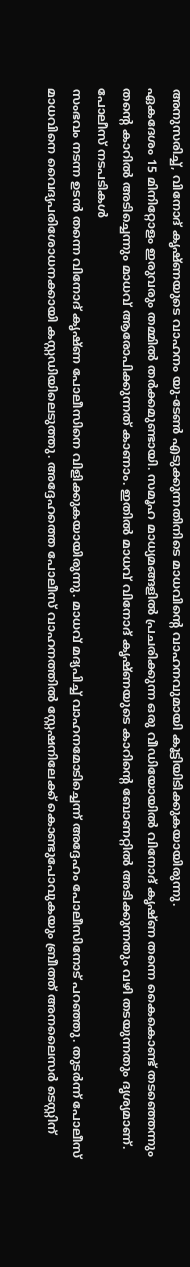അനുസരിച്ച്, വിനോദ് കൃഷ്ണയുടെ വാഹനം യു-ടേൺ എടുക്കുന്നതിനിടെ മാധവിന്റെ വാഹനവുമായി കൂട്ടിയിടിക്കുകയായിരുന്നു.
ഏകദേശം 15 മിനിറ്റോളം ഇരുവരും തമ്മിൽ തർക്കമുണ്ടായി. സമൂഹ മാധ്യമങ്ങളിൽ പ്രചരിക്കുന്ന ഒരു വീഡിയോയിൽ വിനോദ് കൃഷ്ണ തന്നെ കൈകൊണ്ട് തടഞ്ഞെന്നും തന്റെ കാറിൽ അടിച്ചെന്നും മാധവ് ആരോപിക്കുന്നത് കാണാം. ഇതിൽ മാധവ് വിനോദ് കൃഷ്ണയുടെ കാറിന്റെ ബോണറ്റിൽ അടിക്കുന്നതും വഴി തടയുന്നതും ദൃശ്യമാണ്.
പോലീസ് നടപടികൾ
സംഭവം നടന്ന ഉടൻ തന്നെ വിനോദ് കൃഷ്ണ പോലീസിനെ വിളിക്കുകയായിരുന്നു. മാധവ് മദ്യപിച്ച് വാഹനമോടിച്ചെന്ന് അദ്ദേഹം പോലീസിനോട് പറഞ്ഞു. തുടർന്ന് പോലീസ് മാധവിനെ വൈദ്യപരിശോധനക്കായി കസ്റ്റഡിയിലെടുത്തു. അദ്ദേഹത്തെ പോലീസ് വാഹനത്തിൽ സ്റ്റേഷനിലേക്ക് കൊണ്ടുപോവുകയും ബ്രീത്ത് അനലൈസർ ടെസ്റ്റിന്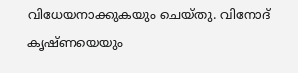വിധേയനാക്കുകയും ചെയ്തു. വിനോദ് കൃഷ്ണയെയും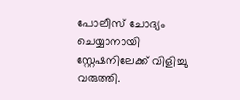പോലീസ് ചോദ്യം ചെയ്യാനായി സ്റ്റേഷനിലേക്ക് വിളിച്ചു വരുത്തി.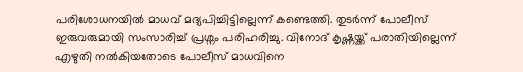പരിശോധനയിൽ മാധവ് മദ്യപിച്ചിട്ടില്ലെന്ന് കണ്ടെത്തി. തുടർന്ന് പോലീസ് ഇരുവരുമായി സംസാരിച്ച് പ്രശ്നം പരിഹരിച്ചു. വിനോദ് കൃഷ്ണയ്ക്ക് പരാതിയില്ലെന്ന് എഴുതി നൽകിയതോടെ പോലീസ് മാധവിനെ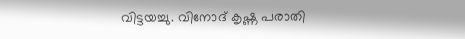വിട്ടയച്ചു. വിനോദ് കൃഷ്ണ പരാതി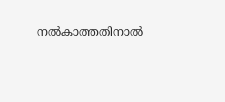നൽകാത്തതിനാൽ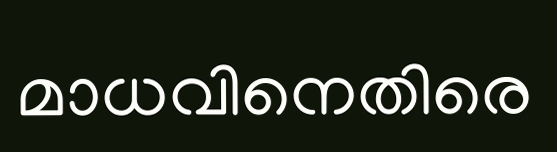മാധവിനെതിരെ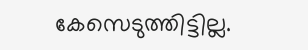കേസെടുത്തിട്ടില്ല.